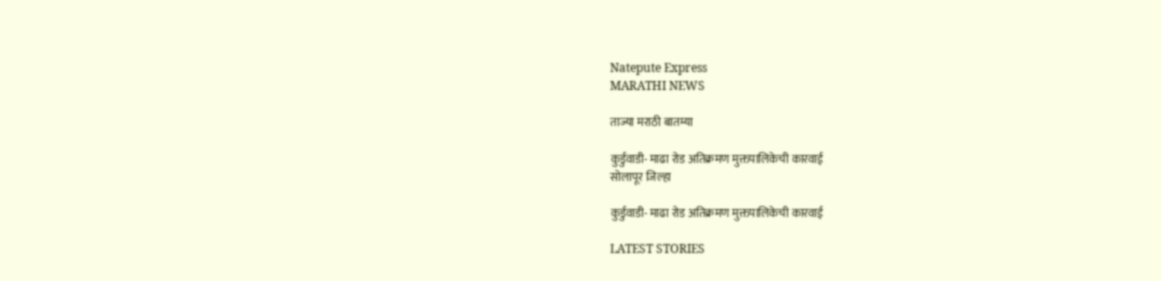Natepute Express
MARATHI NEWS

ताज्या मराठी बातम्या

कुर्डुवाडी- माढा रोड अतिक्रमण मुक्तपालिकेची कारवाई
सोलापूर जिल्हा

कुर्डुवाडी- माढा रोड अतिक्रमण मुक्तपालिकेची कारवाई

LATEST STORIES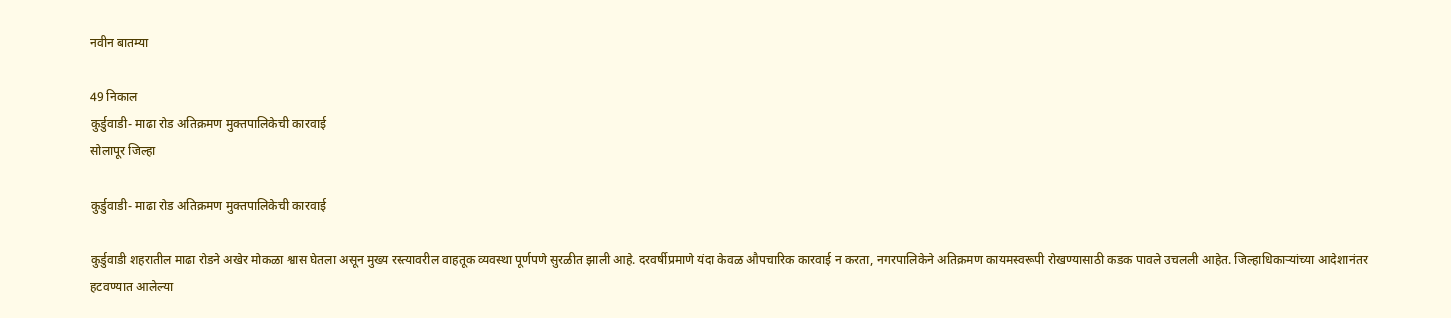नवीन बातम्या

49 निकाल
कुर्डुवाडी- माढा रोड अतिक्रमण मुक्तपालिकेची कारवाई
सोलापूर जिल्हा

कुर्डुवाडी- माढा रोड अतिक्रमण मुक्तपालिकेची कारवाई

कुर्डुवाडी शहरातील माढा रोडने अखेर मोकळा श्वास घेतला असून मुख्य रस्त्यावरील वाहतूक व्यवस्था पूर्णपणे सुरळीत झाली आहे. दरवर्षीप्रमाणे यंदा केवळ औपचारिक कारवाई न करता, नगरपालिकेने अतिक्रमण कायमस्वरूपी रोखण्यासाठी कडक पावले उचलली आहेत. जिल्हाधिकाऱ्यांच्या आदेशानंतर हटवण्यात आलेल्या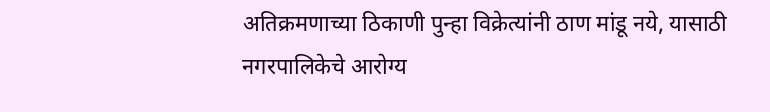अतिक्रमणाच्या ठिकाणी पुन्हा विक्रेत्यांनी ठाण मांडू नये, यासाठी नगरपालिकेचे आरोग्य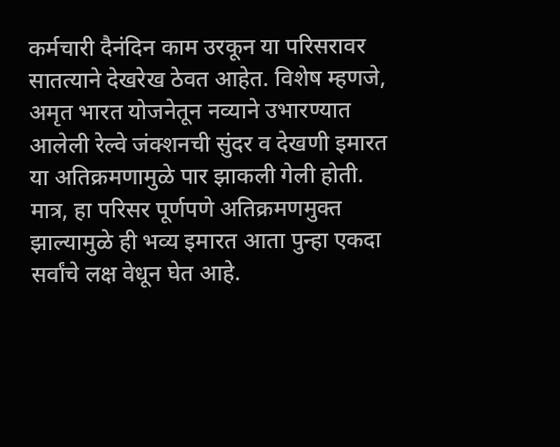कर्मचारी दैनंदिन काम उरकून या परिसरावर सातत्याने देखरेख ठेवत आहेत. विशेष म्हणजे, अमृत भारत योजनेतून नव्याने उभारण्यात आलेली रेल्वे जंक्शनची सुंदर व देखणी इमारत या अतिक्रमणामुळे पार झाकली गेली होती. मात्र, हा परिसर पूर्णपणे अतिक्रमणमुक्त झाल्यामुळे ही भव्य इमारत आता पुन्हा एकदा सर्वांचे लक्ष वेधून घेत आहे.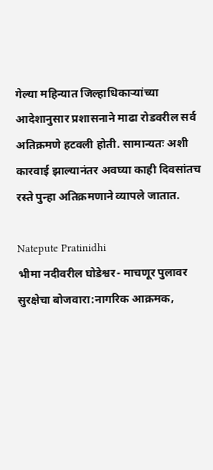गेल्या महिन्यात जिल्हाधिकाऱ्यांच्या आदेशानुसार प्रशासनाने माढा रोडवरील सर्व अतिक्रमणे हटवली होती. सामान्यतः अशी कारवाई झाल्यानंतर अवघ्या काही दिवसांतच रस्ते पुन्हा अतिक्रमणाने व्यापले जातात.

Natepute Pratinidhi
भीमा नदीवरील घोडेश्वर- माचणूर पुलावर सुरक्षेचा बोजवारा:नागरिक आक्रमक,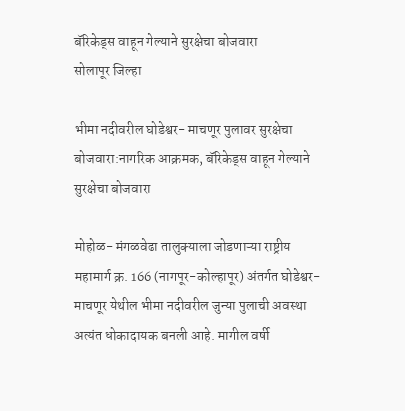बॅरिकेड्स वाहून गेल्याने सुरक्षेचा बोजवारा
सोलापूर जिल्हा

भीमा नदीवरील घोडेश्वर- माचणूर पुलावर सुरक्षेचा बोजवारा:नागरिक आक्रमक, बॅरिकेड्स वाहून गेल्याने सुरक्षेचा बोजवारा

मोहोळ- मंगळवेढा तालुक्याला जोडणाऱ्या राष्ट्रीय महामार्ग क्र. 166 (नागपूर-कोल्हापूर) अंतर्गत घोडेश्वर-माचणूर येथील भीमा नदीवरील जुन्या पुलाची अवस्था अत्यंत धोकादायक बनली आहे. मागील वर्षी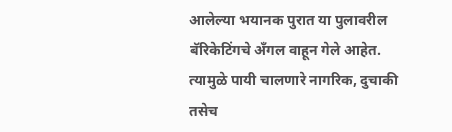आलेल्या भयानक पुरात या पुलावरील बॅरिकेटिंगचे अँगल वाहून गेले आहेत. त्यामुळे पायी चालणारे नागरिक, दुचाकी तसेच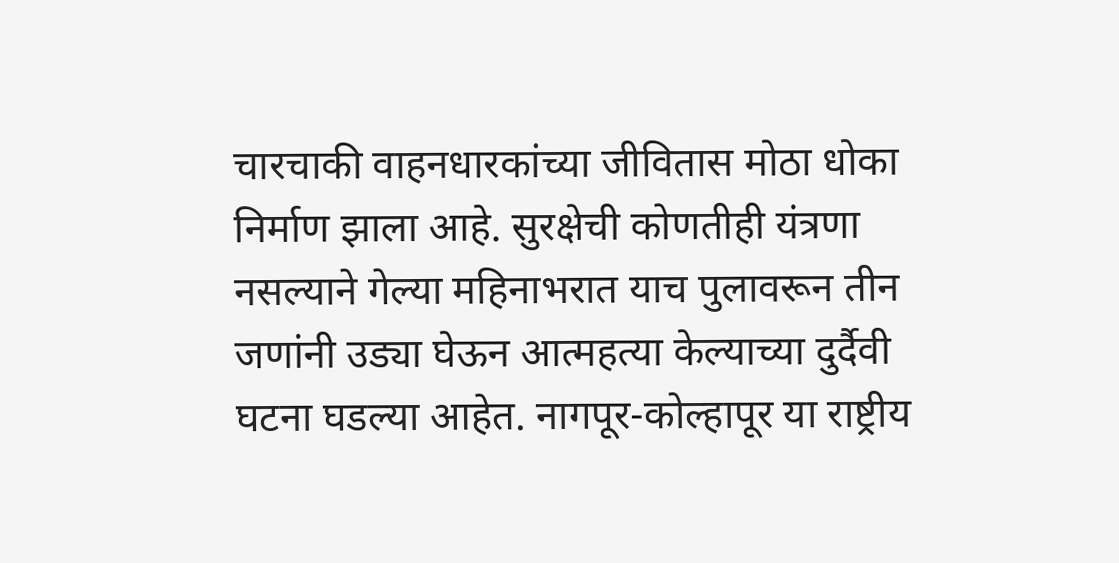चारचाकी वाहनधारकांच्या जीवितास मोठा धोका निर्माण झाला आहे. सुरक्षेची कोणतीही यंत्रणा नसल्याने गेल्या महिनाभरात याच पुलावरून तीन जणांनी उड्या घेऊन आत्महत्या केल्याच्या दुर्दैवी घटना घडल्या आहेत. नागपूर-कोल्हापूर या राष्ट्रीय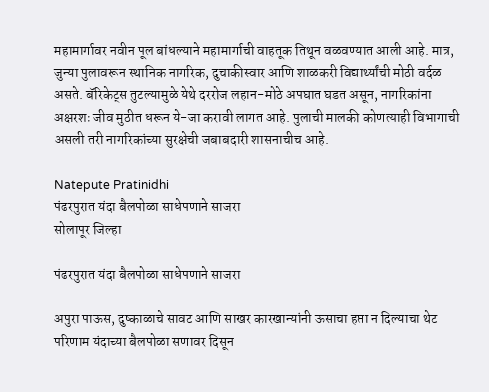महामार्गावर नवीन पूल बांधल्याने महामार्गाची वाहतूक तिथून वळवण्यात आली आहे. मात्र, जुन्या पुलावरून स्थानिक नागरिक, दुचाकीस्वार आणि शाळकरी विद्यार्थ्यांची मोठी वर्दळ असते. बॅरिकेट्स तुटल्यामुळे येथे दररोज लहान-मोठे अपघात घडत असून, नागरिकांना अक्षरशः जीव मुठीत धरून ये-जा करावी लागत आहे. पुलाची मालकी कोणत्याही विभागाची असली तरी नागरिकांच्या सुरक्षेची जबाबदारी शासनाचीच आहे.

Natepute Pratinidhi
पंढरपुरात यंदा बैलपोळा साधेपणाने साजरा
सोलापूर जिल्हा

पंढरपुरात यंदा बैलपोळा साधेपणाने साजरा

अपुरा पाऊस, दुष्काळाचे सावट आणि साखर कारखान्यांनी ऊसाचा हप्ता न दिल्याचा थेट परिणाम यंदाच्या बैलपोळा सणावर दिसून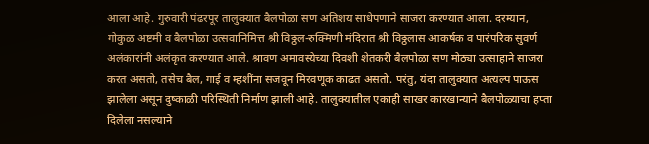आला आहे. गुरुवारी पंढरपूर तालुक्यात बैलपोळा सण अतिशय साधेपणाने साजरा करण्यात आला. दरम्यान, गोकुळ अष्टमी व बैलपोळा उत्सवानिमित्त श्री विठ्ठल-रुक्मिणी मंदिरात श्री विठ्ठलास आकर्षक व पारंपरिक सुवर्ण अलंकारांनी अलंकृत करण्यात आले. श्रावण अमावस्येच्या दिवशी शेतकरी बैलपोळा सण मोठ्या उत्साहाने साजरा करत असतो, तसेच बैल, गाई व म्हशींना सजवून मिरवणूक काढत असतो. परंतु, यंदा तालुक्यात अत्यल्प पाऊस झालेला असून दुष्काळी परिस्थिती निर्माण झाली आहे. तालुक्यातील एकाही साखर कारखान्याने बैलपोळ्याचा हप्ता दिलेला नसल्याने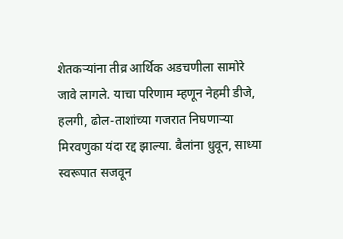शेतकऱ्यांना तीव्र आर्थिक अडचणीला सामोरे जावे लागले. याचा परिणाम म्हणून नेहमी डीजे, हलगी, ढोल-ताशांच्या गजरात निघणाऱ्या मिरवणुका यंदा रद्द झाल्या. बैलांना धुवून, साध्या स्वरूपात सजवून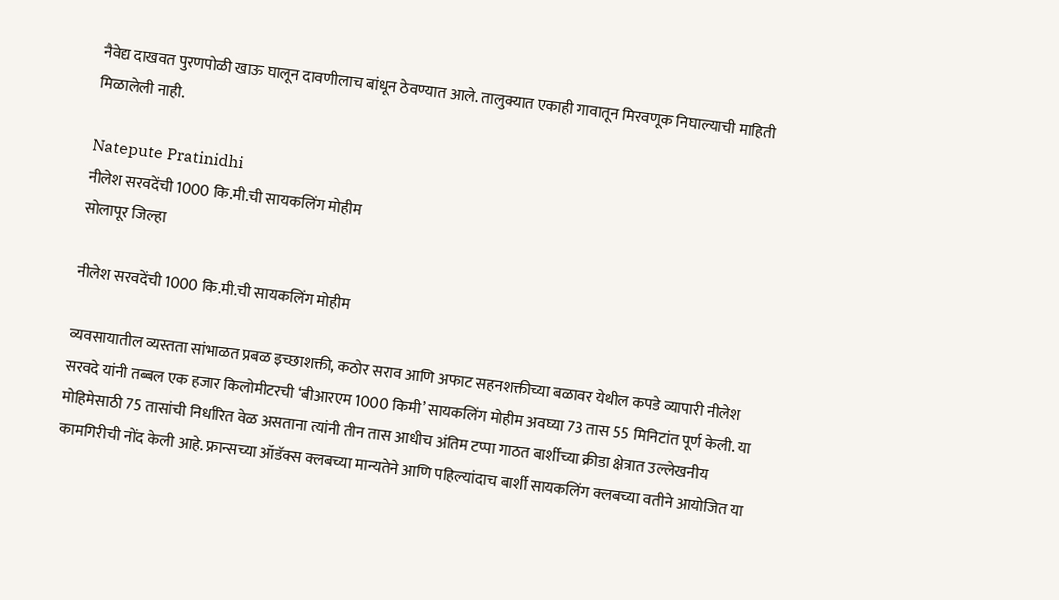नैवेद्य दाखवत पुरणपोळी खाऊ घालून दावणीलाच बांधून ठेवण्यात आले. तालुक्यात एकाही गावातून मिरवणूक निघाल्याची माहिती मिळालेली नाही.

Natepute Pratinidhi
नीलेश सरवदेंची 1000 कि.मी.ची सायकलिंग मोहीम
सोलापूर जिल्हा

नीलेश सरवदेंची 1000 कि.मी.ची सायकलिंग मोहीम

व्यवसायातील व्यस्तता सांभाळत प्रबळ इच्छाशक्ती, कठोर सराव आणि अफाट सहनशक्तीच्या बळावर येथील कपडे व्यापारी नीलेश सरवदे यांनी तब्बल एक हजार किलोमीटरची ‘बीआरएम 1000 किमी’ सायकलिंग मोहीम अवघ्या 73 तास 55 मिनिटांत पूर्ण केली. या मोहिमेसाठी 75 तासांची निर्धारित वेळ असताना त्यांनी तीन तास आधीच अंतिम टप्पा गाठत बार्शीच्या क्रीडा क्षेत्रात उल्लेखनीय कामगिरीची नोंद केली आहे. फ्रान्सच्या ऑडॅक्स क्लबच्या मान्यतेने आणि पहिल्यांदाच बार्शी सायकलिंग क्लबच्या वतीने आयोजित या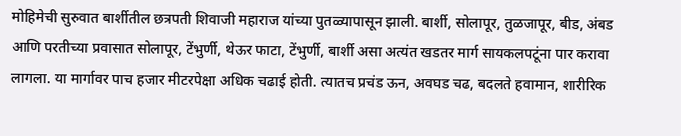मोहिमेची सुरुवात बार्शीतील छत्रपती शिवाजी महाराज यांच्या पुतळ्यापासून झाली. बार्शी, सोलापूर, तुळजापूर, बीड, अंबड आणि परतीच्या प्रवासात सोलापूर, टेंभुर्णी, थेऊर फाटा, टेंभुर्णी, बार्शी असा अत्यंत खडतर मार्ग सायकलपटूंना पार करावा लागला. या मार्गावर पाच हजार मीटरपेक्षा अधिक चढाई होती. त्यातच प्रचंड ऊन, अवघड चढ, बदलते हवामान, शारीरिक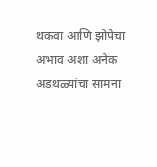थकवा आणि झोपेचा अभाव अशा अनेक अडथळ्यांचा सामना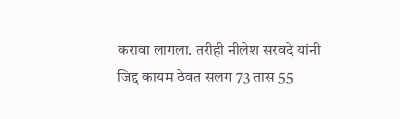करावा लागला. तरीही नीलेश सरवदे यांनी जिद्द कायम ठेवत सलग 73 तास 55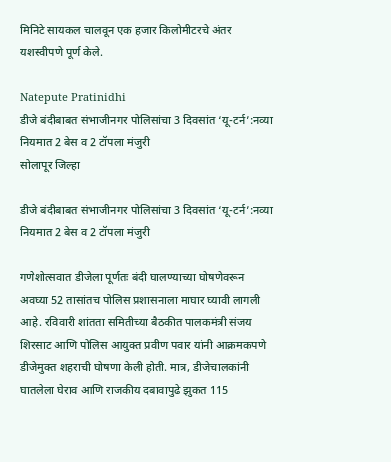मिनिटे सायकल चालवून एक हजार किलोमीटरचे अंतर यशस्वीपणे पूर्ण केले.

Natepute Pratinidhi
डीजे बंदीबाबत संभाजीनगर पोलिसांचा 3 दिवसांत ‘यू-टर्न’:नव्या नियमात 2 बेस व 2 टॉपला मंजुरी
सोलापूर जिल्हा

डीजे बंदीबाबत संभाजीनगर पोलिसांचा 3 दिवसांत ‘यू-टर्न’:नव्या नियमात 2 बेस व 2 टॉपला मंजुरी

गणेशोत्सवात डीजेला पूर्णतः बंदी घालण्याच्या घोषणेवरून अवघ्या 52 तासांतच पोलिस प्रशासनाला माघार घ्यावी लागली आहे. रविवारी शांतता समितीच्या बैठकीत पालकमंत्री संजय शिरसाट आणि पोलिस आयुक्त प्रवीण पवार यांनी आक्रमकपणे डीजेमुक्त शहराची घोषणा केली होती. मात्र, डीजेचालकांनी घातलेला घेराव आणि राजकीय दबावापुढे झुकत 115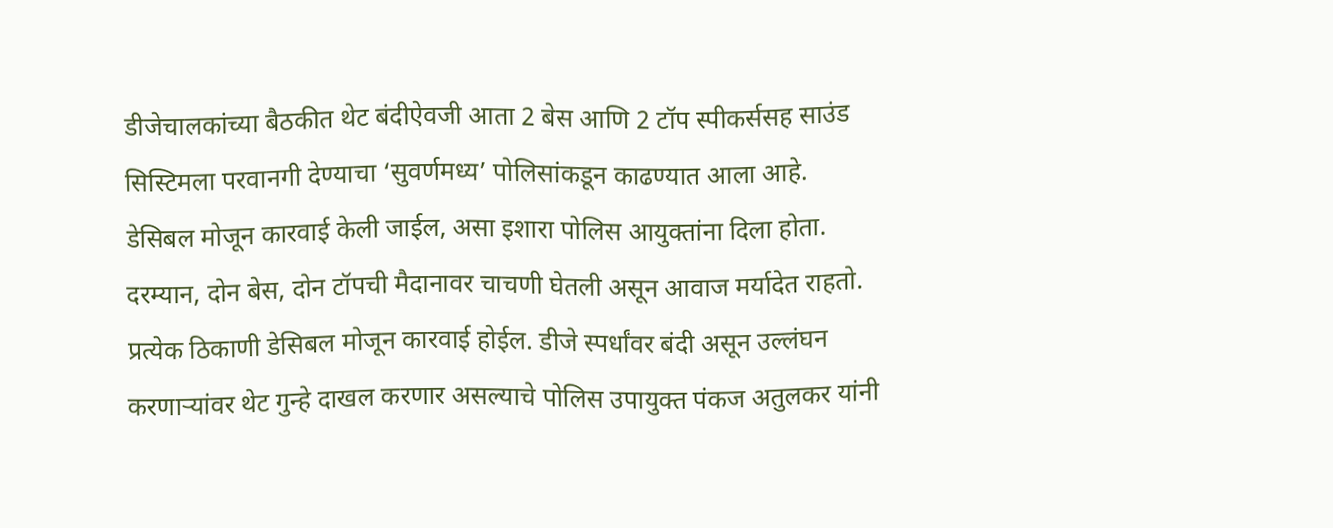डीजेचालकांच्या बैठकीत थेट बंदीऐवजी आता 2 बेस आणि 2 टॉप स्पीकर्ससह साउंड सिस्टिमला परवानगी देण्याचा ‘सुवर्णमध्य’ पोलिसांकडून काढण्यात आला आहे. डेसिबल मोजून कारवाई केली जाईल, असा इशारा पोलिस आयुक्तांना दिला होता. दरम्यान, दोन बेस, दोन टॉपची मैदानावर चाचणी घेतली असून आवाज मर्यादेत राहतो. प्रत्येक ठिकाणी डेसिबल मोजून कारवाई होईल. डीजे स्पर्धांवर बंदी असून उल्लंघन करणाऱ्यांवर थेट गुन्हे दाखल करणार असल्याचे पोलिस उपायुक्त पंकज अतुलकर यांनी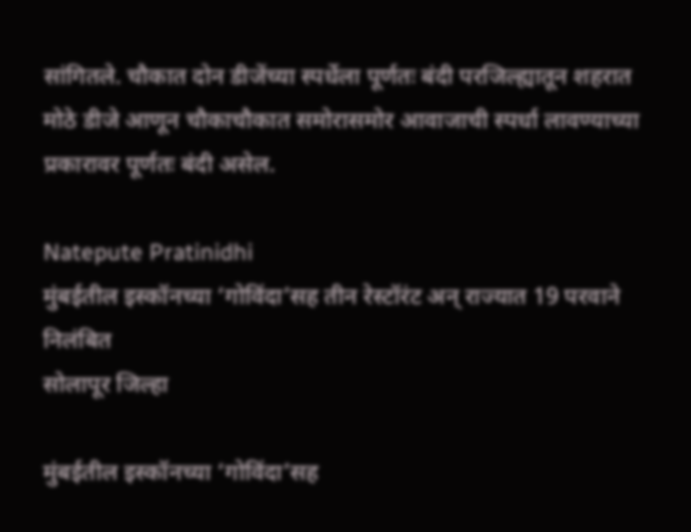सांगितले. चौकात दोन डीजेंच्या स्पर्धेला पूर्णतः बंदी परजिल्ह्यातून शहरात मोठे डीजे आणून चौकाचौकात समोरासमोर आवाजाची स्पर्धा लावण्याच्या प्रकारावर पूर्णतः बंदी असेल.

Natepute Pratinidhi
मुंबईतील इस्कॉनच्या ‘गोविंदा’सह तीन रेस्टॉरंट अन् राज्यात 19 परवाने निलंबित
सोलापूर जिल्हा

मुंबईतील इस्कॉनच्या ‘गोविंदा’सह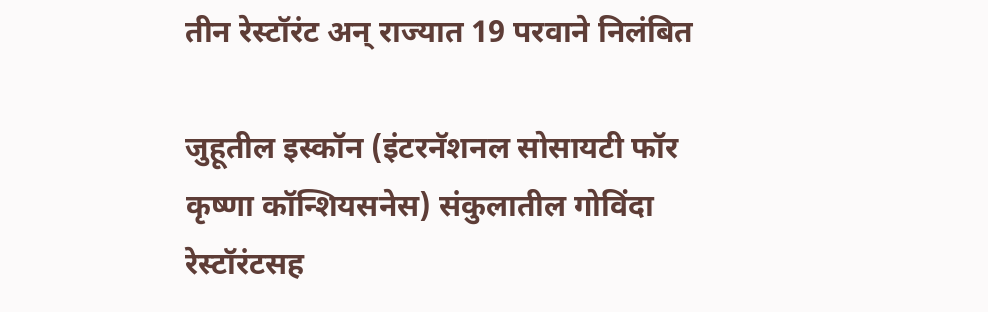तीन रेस्टॉरंट अन् राज्यात 19 परवाने निलंबित

जुहूतील इस्कॉन (इंटरनॅशनल सोसायटी फॉर कृष्णा कॉन्शियसनेस) संकुलातील गोविंदा रेस्टॉरंटसह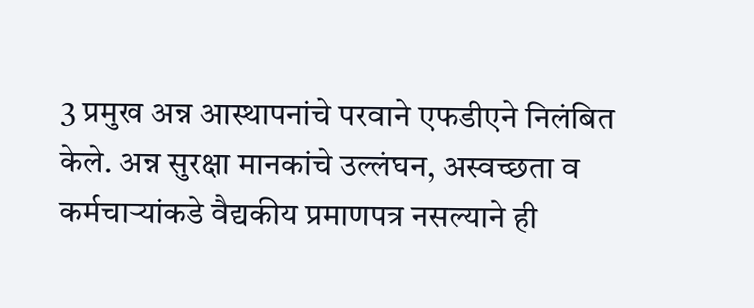3 प्रमुख अन्न आस्थापनांचे परवाने एफडीएने निलंबित केले. अन्न सुरक्षा मानकांचे उल्लंघन, अस्वच्छता व कर्मचाऱ्यांकडे वैद्यकीय प्रमाणपत्र नसल्याने ही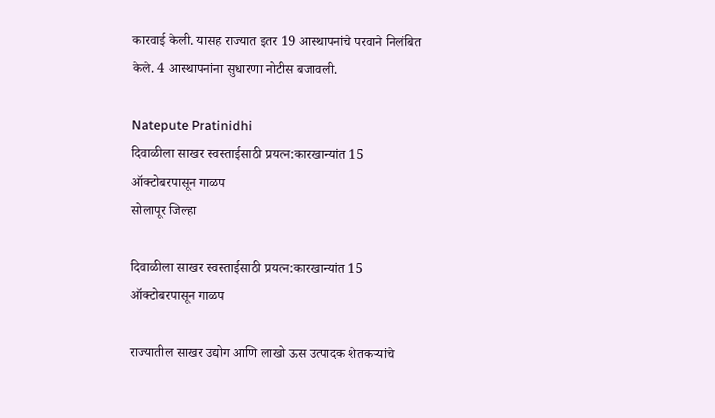कारवाई केली. यासह राज्यात इतर 19 आस्थापनांचे परवाने निलंबित केले. 4 आस्थापनांना सुधारणा नोटीस बजावली.

Natepute Pratinidhi
दिवाळीला साखर स्वस्ताईसाठी प्रयत्न:कारखान्यांत 15 ऑक्टोबरपासून गाळप
सोलापूर जिल्हा

दिवाळीला साखर स्वस्ताईसाठी प्रयत्न:कारखान्यांत 15 ऑक्टोबरपासून गाळप

राज्यातील साखर उद्योग आणि लाखो ऊस उत्पादक शेतकऱ्यांचे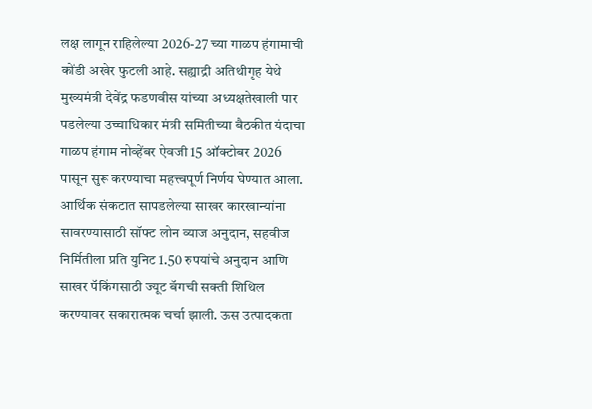लक्ष लागून राहिलेल्या 2026-27 च्या गाळप हंगामाची कोंडी अखेर फुटली आहे. सह्याद्री अतिथीगृह येथे मुख्यमंत्री देवेंद्र फडणवीस यांच्या अध्यक्षतेखाली पार पडलेल्या उच्चाधिकार मंत्री समितीच्या बैठकीत यंदाचा गाळप हंगाम नोव्हेंबर ऐवजी 15 ऑक्टोबर 2026 पासून सुरू करण्याचा महत्त्वपूर्ण निर्णय घेण्यात आला. आर्थिक संकटात सापडलेल्या साखर कारखान्यांना सावरण्यासाठी सॉफ्ट लोन व्याज अनुदान, सहवीज निर्मितीला प्रति युनिट 1.50 रुपयांचे अनुदान आणि साखर पॅकिंगसाठी ज्यूट बॅगची सक्ती शिथिल करण्यावर सकारात्मक चर्चा झाली. ऊस उत्पादकता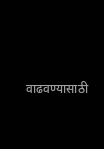वाढवण्यासाठी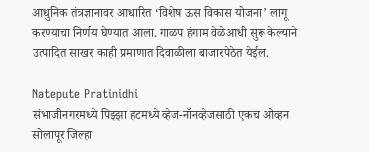आधुनिक तंत्रज्ञानावर आधारित ‘विशेष ऊस विकास योजना’ लागू करण्याचा निर्णय घेण्यात आला. गाळप हंगाम वेळेआधी सुरू केल्याने उत्पादित साखर काही प्रमाणात दिवाळीला बाजारपेठेत येईल.

Natepute Pratinidhi
संभाजीनगरमध्ये पिझ्झा हटमध्ये व्हेज-नॉनव्हेजसाठी एकच ओव्हन
सोलापूर जिल्हा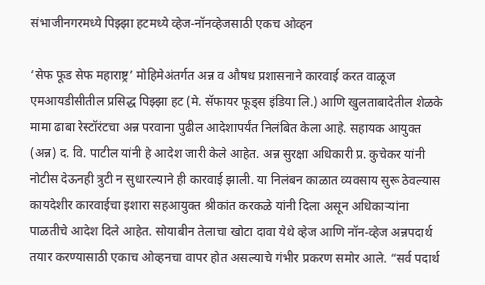संभाजीनगरमध्ये पिझ्झा हटमध्ये व्हेज-नॉनव्हेजसाठी एकच ओव्हन

‘सेफ फूड सेफ महाराष्ट्र’ मोहिमेअंतर्गत अन्न व औषध प्रशासनाने कारवाई करत वाळूज एमआयडीसीतील प्रसिद्ध पिझ्झा हट (मे. सॅफायर फूड्स इंडिया लि.) आणि खुलताबादेतील शेळके मामा ढाबा रेस्टॉरंटचा अन्न परवाना पुढील आदेशापर्यंत निलंबित केला आहे. सहायक आयुक्त (अन्न) द. वि. पाटील यांनी हे आदेश जारी केले आहेत. अन्न सुरक्षा अधिकारी प्र. कुचेकर यांनी नोटीस देऊनही त्रुटी न सुधारल्याने ही कारवाई झाली. या निलंबन काळात व्यवसाय सुरू ठेवल्यास कायदेशीर कारवाईचा इशारा सहआयुक्त श्रीकांत करकळे यांनी दिला असून अधिकाऱ्यांना पाळतीचे आदेश दिले आहेत. सोयाबीन तेलाचा खोटा दावा येथे व्हेज आणि नॉन-व्हेज अन्नपदार्थ तयार करण्यासाठी एकाच ओव्हनचा वापर होत असल्याचे गंभीर प्रकरण समोर आले. “सर्व पदार्थ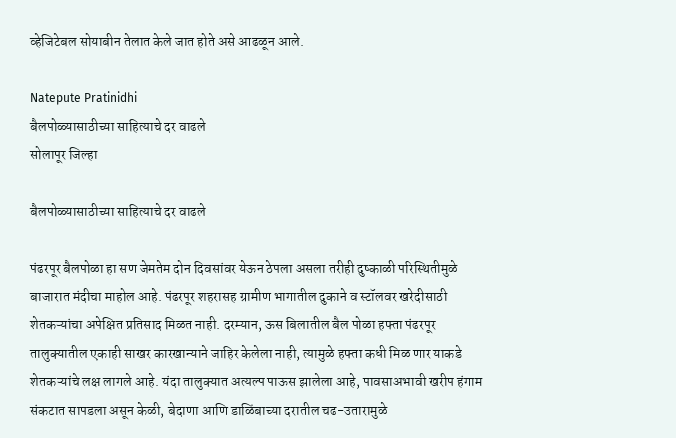व्हेजिटेबल सोयाबीन तेलात केले जात होते असे आढळून आले.

Natepute Pratinidhi
बैलपोळ्यासाठीच्या साहित्याचे दर वाढले
सोलापूर जिल्हा

बैलपोळ्यासाठीच्या साहित्याचे दर वाढले

पंढरपूर बैलपोळा हा सण जेमतेम दोन दिवसांवर येऊन ठेपला असला तरीही दुष्काळी परिस्थितीमुळे बाजारात मंदीचा माहोल आहे. पंढरपूर शहरासह ग्रामीण भागातील दुकाने व स्टॉलवर खरेदीसाठी शेतकऱ्यांचा अपेक्षित प्रतिसाद मिळत नाही. दरम्यान, ऊस बिलातील बैल पोळा हफ्ता पंढरपूर तालुक्यातील एकाही साखर कारखान्याने जाहिर केलेला नाही, त्यामुळे हफ्ता कधी मिळ णार याकडे शेतकऱ्यांचे लक्ष लागले आहे. यंदा तालुक्यात अत्यल्प पाऊस झालेला आहे, पावसाअभावी खरीप हंगाम संकटात सापडला असून केळी, बेदाणा आणि डाळिंबाच्या दरातील चढ-उतारामुळे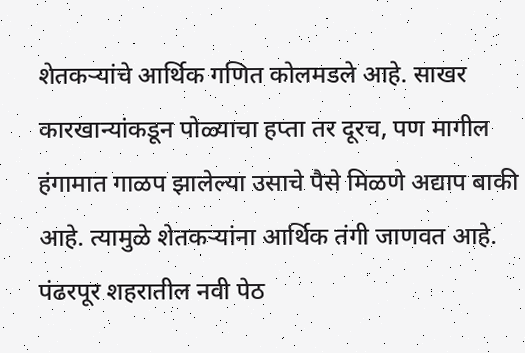शेतकऱ्यांचे आर्थिक गणित कोलमडले आहे. साखर कारखान्यांकडून पोळ्याचा हप्ता तर दूरच, पण मागील हंगामात गाळप झालेल्या उसाचे पैसे मिळणे अद्याप बाकी आहे. त्यामुळे शेतकऱ्यांना आर्थिक तंगी जाणवत आहे. पंढरपूर शहरातील नवी पेठ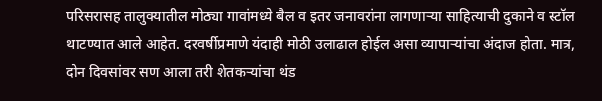परिसरासह तालुक्यातील मोठ्या गावांमध्ये बैल व इतर जनावरांना लागणाऱ्या साहित्याची दुकाने व स्टॉल थाटण्यात आले आहेत. दरवर्षीप्रमाणे यंदाही मोठी उलाढाल होईल असा व्यापाऱ्यांचा अंदाज होता. मात्र, दोन दिवसांवर सण आला तरी शेतकऱ्यांचा थंड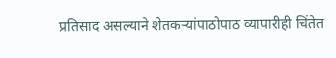प्रतिसाद असल्याने शेतकऱ्यांपाठोपाठ व्यापारीही चिंतेत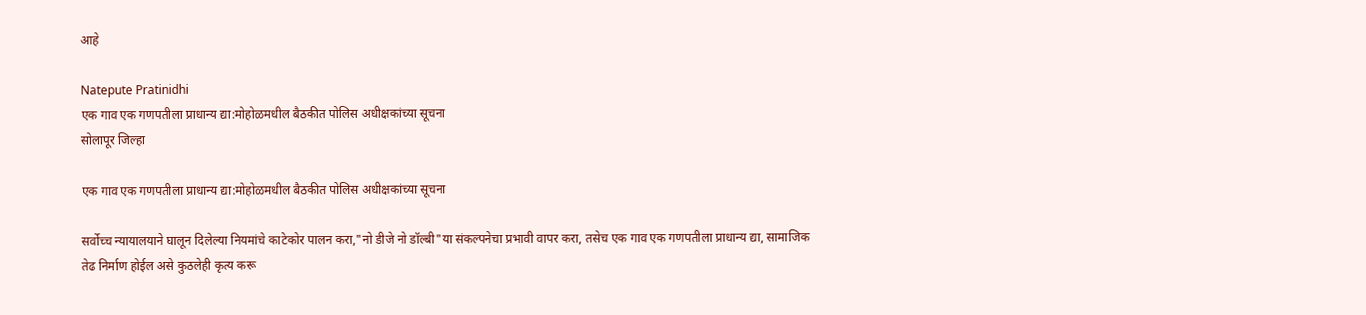आहे

Natepute Pratinidhi
एक गाव एक गणपतीला प्राधान्य द्या:मोहोळमधील बैठकीत पोलिस अधीक्षकांच्या सूचना
सोलापूर जिल्हा

एक गाव एक गणपतीला प्राधान्य द्या:मोहोळमधील बैठकीत पोलिस अधीक्षकांच्या सूचना

सर्वोच्च न्यायालयाने घालून दिलेल्या नियमांचे काटेकोर पालन करा,"नो डीजे नो डॉल्बी"या संकल्पनेचा प्रभावी वापर करा, तसेच एक गाव एक गणपतीला प्राधान्य द्या, सामाजिक तेढ निर्माण होईल असे कुठलेही कृत्य करू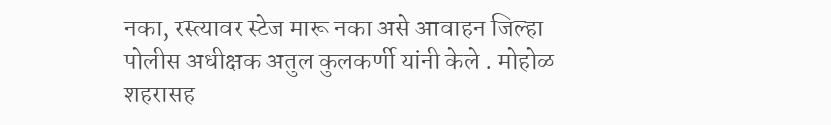नका, रस्त्यावर स्टेज मारू नका असे आवाहन जिल्हा पोलीस अधीक्षक अतुल कुलकर्णी यांनी केले . मोहोळ शहरासह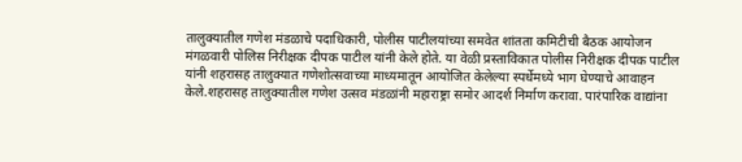तालुक्यातील गणेश मंडळाचे पदाधिकारी, पोलीस पाटीलयांच्या समवेत शांतता कमिटीची बैठक आयोजन मंगळवारी पोलिस निरीक्षक दीपक पाटील यांनी केले होते. या वेळी प्रस्ताविकात पोलीस निरीक्षक दीपक पाटील यांनी शहरासह तालुक्यात गणेशोत्सवाच्या माध्यमातून आयोजित केलेल्या स्पर्धेमध्ये भाग घेण्याचे आवाहन केले.शहरासह तालुक्यातील गणेश उत्सव मंडळांनी महाराष्ट्रा समोर आदर्श निर्माण करावा. पारंपारिक वाद्यांना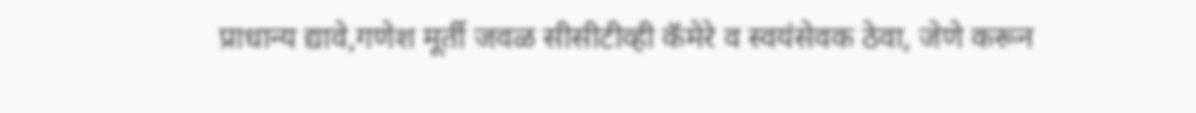प्राधान्य द्यावे,गणेश मूर्ती जवळ सीसीटीव्ही कॅमेरे व स्वयंसेवक ठेवा, जेणे करून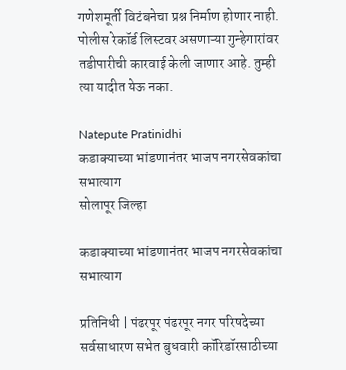गणेशमूर्ती विटंबनेचा प्रश्न निर्माण होणार नाही. पोलीस रेकॉर्ड लिस्टवर असणाऱ्या गुन्हेगारांवर तडीपारीची कारवाई केली जाणार आहे. तुम्ही त्या यादीत येऊ नका.

Natepute Pratinidhi
कडाक्याच्या भांडणानंतर भाजप नगरसेवकांचा सभात्याग
सोलापूर जिल्हा

कडाक्याच्या भांडणानंतर भाजप नगरसेवकांचा सभात्याग

प्रतिनिधी | पंढरपूर पंढरपूर नगर परिषदेच्या सर्वसाधारण सभेत बुधवारी कॉरिडॉरसाठीच्या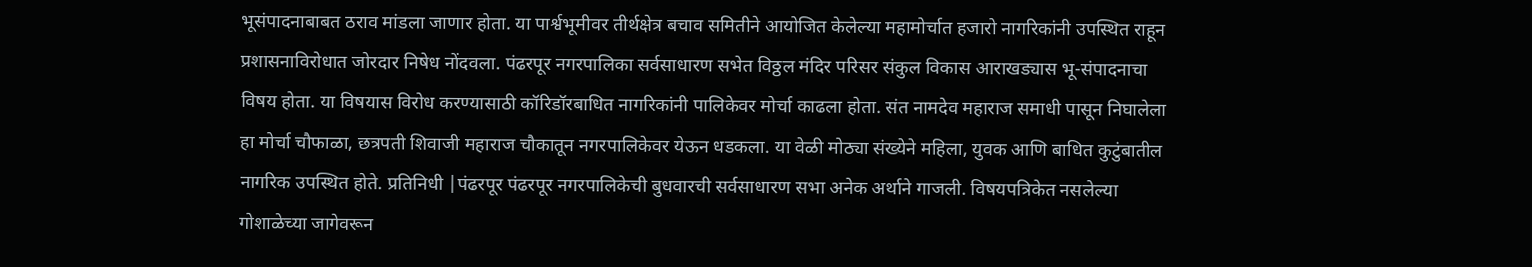भूसंपादनाबाबत ठराव मांडला जाणार होता. या पार्श्वभूमीवर तीर्थक्षेत्र बचाव समितीने आयोजित केलेल्या महामोर्चात हजारो नागरिकांनी उपस्थित राहून प्रशासनाविरोधात जोरदार निषेध नोंदवला. पंढरपूर नगरपालिका सर्वसाधारण सभेत विठ्ठल मंदिर परिसर संकुल विकास आराखड्यास भू-संपादनाचा विषय होता. या विषयास विरोध करण्यासाठी कॉरिडॉरबाधित नागरिकांनी पालिकेवर मोर्चा काढला होता. संत नामदेव महाराज समाधी पासून निघालेला हा मोर्चा चौफाळा, छत्रपती शिवाजी महाराज चौकातून नगरपालिकेवर येऊन धडकला. या वेळी मोठ्या संख्येने महिला, युवक आणि बाधित कुटुंबातील नागरिक उपस्थित होते. प्रतिनिधी |पंढरपूर पंढरपूर नगरपालिकेची बुधवारची सर्वसाधारण सभा अनेक अर्थाने गाजली. विषयपत्रिकेत नसलेल्या गोशाळेच्या जागेवरून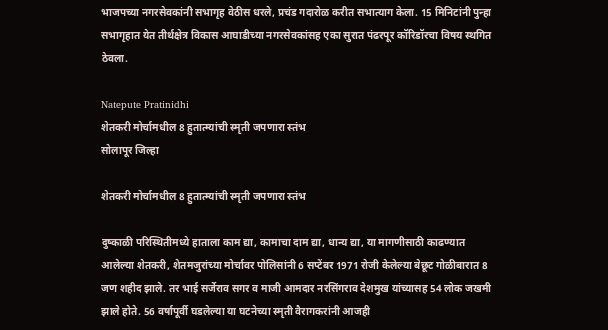भाजपच्या नगरसेवकांनी सभागृह वेठीस धरले, प्रचंड गदारोळ करीत सभात्याग केला. 15 मिनिटांनी पुन्हा सभागृहात येत तीर्थक्षेत्र विकास आघाडीच्या नगरसेवकांसह एका सुरात पंढरपूर कॉरिडॉरचा विषय स्थगित ठेवला.

Natepute Pratinidhi
शेतकरी मोर्चामधील 8 हुतात्म्यांची स्मृती जपणारा स्तंभ
सोलापूर जिल्हा

शेतकरी मोर्चामधील 8 हुतात्म्यांची स्मृती जपणारा स्तंभ

दुष्काळी परिस्थितीमध्ये हाताला काम द्या, कामाचा दाम द्या, धान्य द्या, या मागणीसाठी काढण्यात आलेल्या शेतकरी, शेतमजुरांच्या मोर्चावर पोलिसांनी 6 सप्टेंबर 1971 रोजी केलेल्या बेछूट गोळीबारात 8 जण शहीद झाले. तर भाई सर्जेराव सगर व माजी आमदार नरसिंगराव देशमुख यांच्यासह 54 लोक जखमी झाले होते. 56 वर्षापूर्वी घडलेल्या या घटनेच्या स्मृती वैरागकरांनी आजही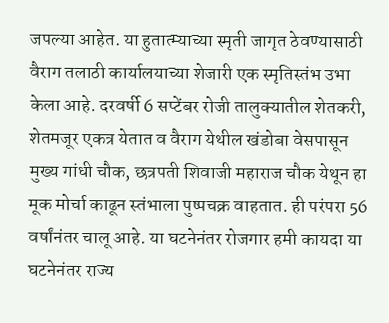जपल्या आहेत. या हुतात्म्याच्या स्मृती जागृत ठेवण्यासाठी वैराग तलाठी कार्यालयाच्या शेजारी एक स्मृतिस्तंभ उभा केला आहे. दरवर्षी 6 सप्टेंबर रोजी तालुक्यातील शेतकरी, शेतमजूर एकत्र येतात व वैराग येथील खंडोबा वेसपासून मुख्य गांधी चौक, छत्रपती शिवाजी महाराज चौक येथून हा मूक मोर्चा काढून स्तंभाला पुष्पचक्र वाहतात. ही परंपरा 56 वर्षांनंतर चालू आहे. या घटनेनंतर रोजगार हमी कायदा या घटनेनंतर राज्य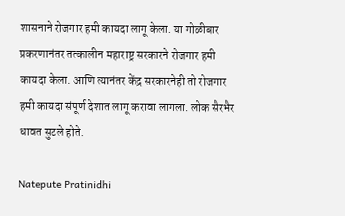शासनाने रोजगार हमी कायदा लागू केला. या गोळीबार प्रकरणानंतर तत्कालीन महाराष्ट्र सरकारने रोजगार हमी कायदा केला. आणि त्यानंतर केंद्र सरकारनेही तो रोजगार हमी कायदा संपूर्ण देशात लागू करावा लागला. लोक सैरभैर धावत सुटले होते.

Natepute Pratinidhi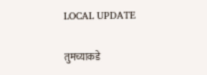LOCAL UPDATE

तुमच्याकडे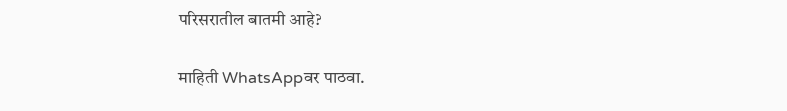परिसरातील बातमी आहे?

माहिती WhatsAppवर पाठवा.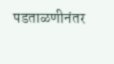पडताळणीनंतर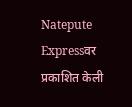Natepute Expressवर प्रकाशित केली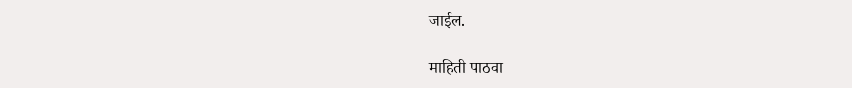जाईल.

माहिती पाठवा